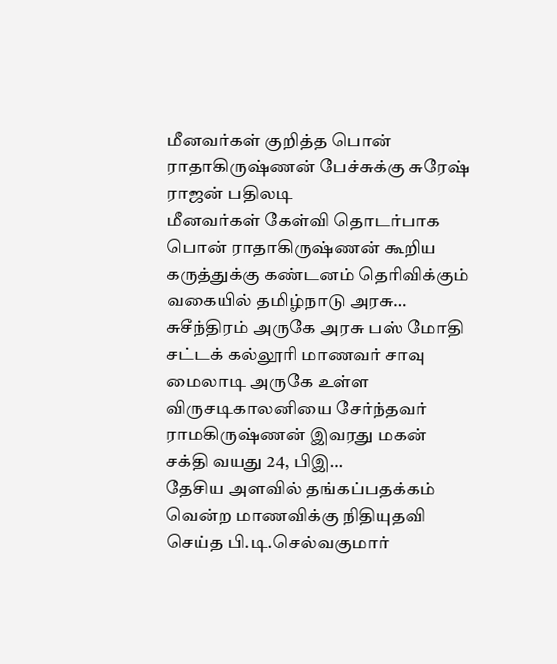மீனவர்கள் குறித்த பொன் ராதாகிருஷ்ணன் பேச்சுக்கு சுரேஷ் ராஜன் பதிலடி
மீனவர்கள் கேள்வி தொடர்பாக பொன் ராதாகிருஷ்ணன் கூறிய கருத்துக்கு கண்டனம் தெரிவிக்கும் வகையில் தமிழ்நாடு அரசு…
சுசீந்திரம் அருகே அரசு பஸ் மோதி சட்டக் கல்லூரி மாணவர் சாவு
மைலாடி அருகே உள்ள விருசடிகாலனியை சேர்ந்தவர் ராமகிருஷ்ணன் இவரது மகன் சக்தி வயது 24, பிஇ…
தேசிய அளவில் தங்கப்பதக்கம் வென்ற மாணவிக்கு நிதியுதவி செய்த பி.டி.செல்வகுமார்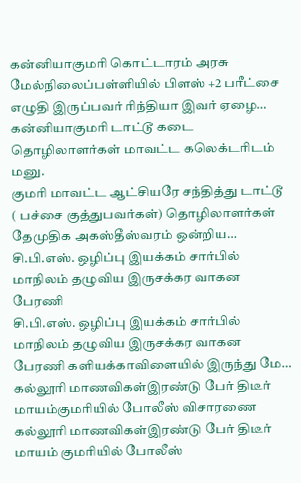கன்னியாகுமரி கொட்டாரம் அரசு மேல்நிலைப்பள்ளியில் பிளஸ் +2 பரீட்சை எழுதி இருப்பவர் ரிந்தியா இவர் ஏழை…
கன்னியாகுமரி டாட்டூ கடை தொழிலாளர்கள் மாவட்ட கலெக்டரிடம் மனு.
குமரி மாவட்ட ஆட்சியரே சந்தித்து டாட்டூ ( பச்சை குத்துபவர்கள்) தொழிலாளர்கள் தேமுதிக அகஸ்தீஸ்வரம் ஒன்றிய…
சி.பி.எஸ். ஒழிப்பு இயக்கம் சார்பில் மாநிலம் தழுவிய இருசக்கர வாகன பேரணி
சி.பி.எஸ். ஒழிப்பு இயக்கம் சார்பில் மாநிலம் தழுவிய இருசக்கர வாகன பேரணி களியக்காவிளையில் இருந்து மே…
கல்லூரி மாணவிகள்இரண்டு பேர் திடீர் மாயம்குமரியில் போலீஸ் விசாரணை
கல்லூரி மாணவிகள்இரண்டு பேர் திடீர் மாயம் குமரியில் போலீஸ்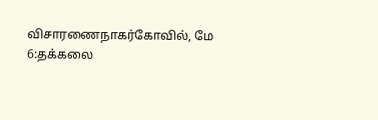விசாரணைநாகர்கோவில், மே 6:தக்கலை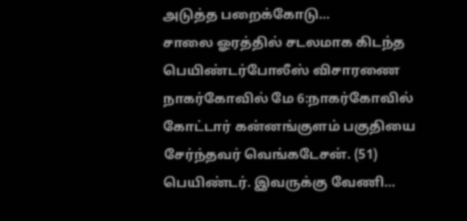அடுத்த பறைக்கோடு…
சாலை ஓரத்தில் சடலமாக கிடந்த பெயிண்டர்போலீஸ் விசாரணை
நாகர்கோவில் மே 6:நாகர்கோவில் கோட்டார் கன்னங்குளம் பகுதியை சேர்ந்தவர் வெங்கடேசன். (51) பெயிண்டர். இவருக்கு வேணி…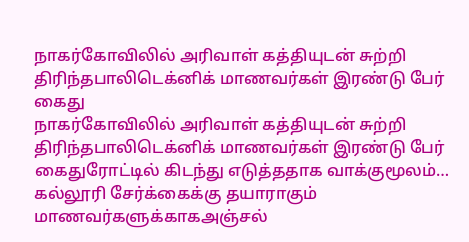நாகர்கோவிலில் அரிவாள் கத்தியுடன் சுற்றி திரிந்தபாலிடெக்னிக் மாணவர்கள் இரண்டு பேர் கைது
நாகர்கோவிலில் அரிவாள் கத்தியுடன் சுற்றி திரிந்தபாலிடெக்னிக் மாணவர்கள் இரண்டு பேர் கைதுரோட்டில் கிடந்து எடுத்ததாக வாக்குமூலம்…
கல்லூரி சேர்க்கைக்கு தயாராகும் மாணவர்களுக்காகஅஞ்சல்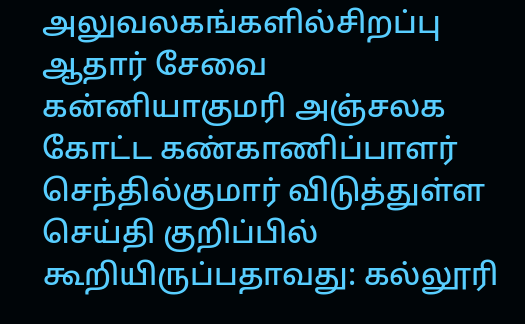அலுவலகங்களில்சிறப்பு ஆதார் சேவை
கன்னியாகுமரி அஞ்சலக கோட்ட கண்காணிப்பாளர் செந்தில்குமார் விடுத்துள்ள செய்தி குறிப்பில் கூறியிருப்பதாவது: கல்லூரி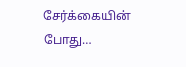சேர்க்கையின் போது…